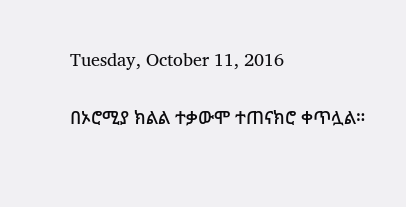Tuesday, October 11, 2016

በኦሮሚያ ክልል ተቃውሞ ተጠናክሮ ቀጥሏል።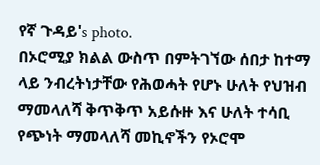የኛ ጉዳይ's photo.
በኦሮሚያ ክልል ውስጥ በምትገኘው ሰበታ ከተማ ላይ ንብረትነታቸው የሕወሓት የሆኑ ሁለት የህዝብ ማመላለሻ ቅጥቅጥ አይሱዙ እና ሁለት ተሳቢ የጭነት ማመላለሻ መኪኖችን የኦሮሞ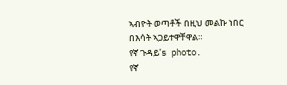ኣብዮት ወጣቶች በዚህ መልኩ ነበር በእሳት ኣጋይተዋቸዋል።
የኛ ጉዳይ's photo.
የኛ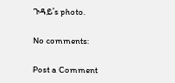ጉዳይ's photo.

No comments:

Post a Comment